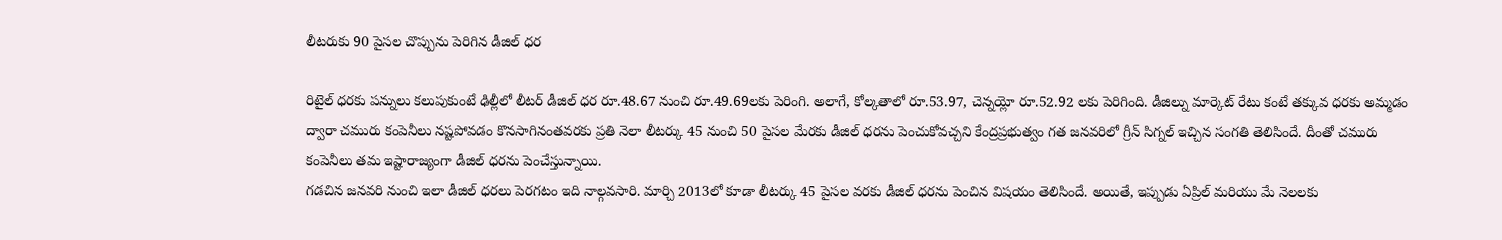లీటరుకు 90 పైసల చొప్పును పెరిగిన డీజిల్ ధర

రిటైల్ ధరకు పన్నులు కలుపుకుంటే ఢిల్లీలో లీటర్ డీజిల్ ధర రూ.48.67 నుంచి రూ.49.69లకు పెరింగి. అలాగే, కోల్కతాలో రూ.53.97, చెన్నయ్లో రూ.52.92 లకు పెరిగింది. డీజిల్ను మార్కెట్ రేటు కంటే తక్కువ ధరకు అమ్మడం ద్వారా చమురు కంపెనీలు నష్టపోవడం కొనసాగినంతవరకు ప్రతి నెలా లీటర్కు 45 నుంచి 50 పైసల మేరకు డీజిల్ ధరను పెంచుకోవచ్చని కేంద్రప్రభుత్వం గత జనవరిలో గ్రీన్ సిగ్నల్ ఇచ్చిన సంగతి తెలిసిందే. దీంతో చమురు కంపెనీలు తమ ఇష్టారాజ్యంగా డీజిల్ ధరను పెంచేస్తున్నాయి.
గడచిన జనవరి నుంచి ఇలా డీజిల్ ధరలు పెరగటం ఇది నాల్గవసారి. మార్చి 2013లో కూడా లీటర్కు 45 పైసల వరకు డీజిల్ ధరను పెంచిన విషయం తెలిసిందే. అయితే, ఇప్పుడు ఏప్రిల్ మరియు మే నెలలకు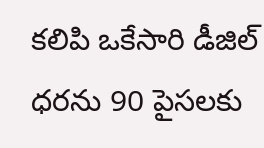కలిపి ఒకేసారి డీజిల్ ధరను 90 పైసలకు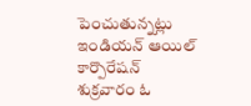పెంచుతున్నట్లు ఇండియన్ ఆయిల్ కార్పొరేషన్ శుక్రవారం ఓ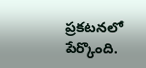ప్రకటనలో పేర్కొంది.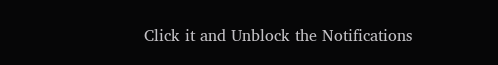Click it and Unblock the Notifications